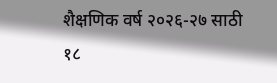शैक्षणिक वर्ष २०२६-२७ साठी १८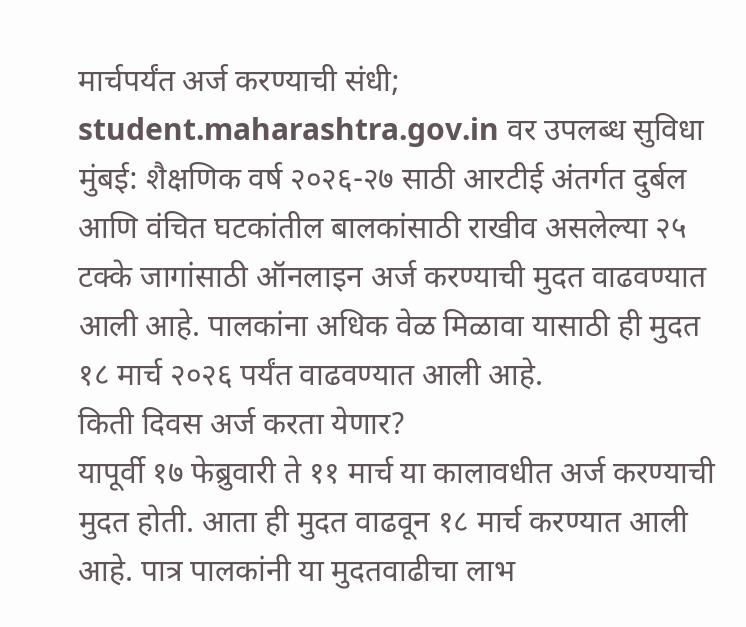मार्चपर्यंत अर्ज करण्याची संधी; student.maharashtra.gov.in वर उपलब्ध सुविधा
मुंबई: शैक्षणिक वर्ष २०२६-२७ साठी आरटीई अंतर्गत दुर्बल आणि वंचित घटकांतील बालकांसाठी राखीव असलेल्या २५ टक्के जागांसाठी ऑनलाइन अर्ज करण्याची मुदत वाढवण्यात आली आहे. पालकांना अधिक वेळ मिळावा यासाठी ही मुदत १८ मार्च २०२६ पर्यंत वाढवण्यात आली आहे.
किती दिवस अर्ज करता येणार?
यापूर्वी १७ फेब्रुवारी ते ११ मार्च या कालावधीत अर्ज करण्याची मुदत होती. आता ही मुदत वाढवून १८ मार्च करण्यात आली आहे. पात्र पालकांनी या मुदतवाढीचा लाभ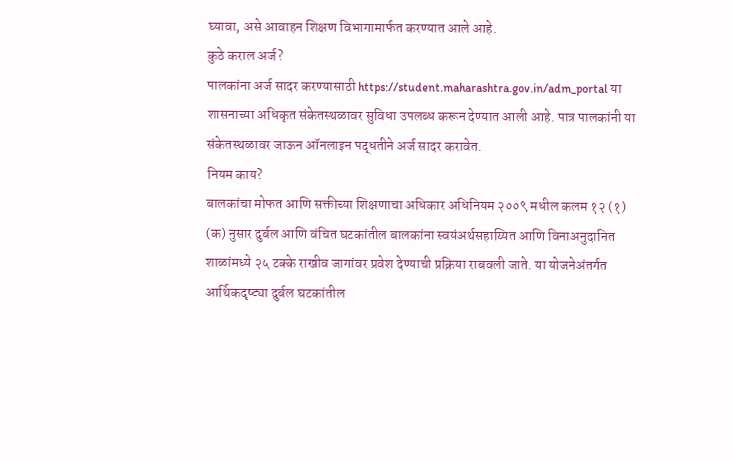घ्यावा, असे आवाहन शिक्षण विभागामार्फत करण्यात आले आहे.
कुठे कराल अर्ज?
पालकांना अर्ज सादर करण्यासाठी https://student.maharashtra.gov.in/adm_portal या शासनाच्या अधिकृत संकेतस्थळावर सुविधा उपलब्ध करून देण्यात आली आहे. पात्र पालकांनी या संकेतस्थळावर जाऊन ऑनलाइन पद्धतीने अर्ज सादर करावेत.
नियम काय?
बालकांचा मोफत आणि सक्तीच्या शिक्षणाचा अधिकार अधिनियम २००९ मधील कलम १२ (१) (क) नुसार दुर्बल आणि वंचित घटकांतील बालकांना स्वयंअर्थसहाय्यित आणि विनाअनुदानित शाळांमध्ये २५ टक्के राखीव जागांवर प्रवेश देण्याची प्रक्रिया राबवली जाते. या योजनेअंतर्गत आर्थिकदृष्ट्या दुर्बल घटकांतील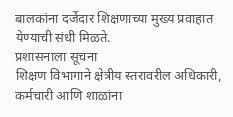बालकांना दर्जेदार शिक्षणाच्या मुख्य प्रवाहात येण्याची संधी मिळते.
प्रशासनाला सूचना
शिक्षण विभागाने क्षेत्रीय स्तरावरील अधिकारी, कर्मचारी आणि शाळांना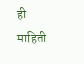ही माहिती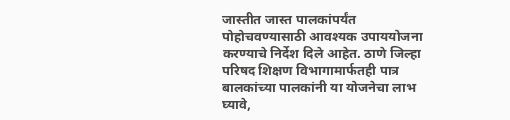जास्तीत जास्त पालकांपर्यंत पोहोचवण्यासाठी आवश्यक उपाययोजना करण्याचे निर्देश दिले आहेत. ठाणे जिल्हा परिषद शिक्षण विभागामार्फतही पात्र बालकांच्या पालकांनी या योजनेचा लाभ घ्यावे,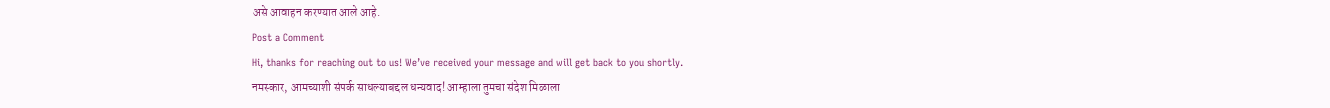असे आवाहन करण्यात आले आहे.
Post a Comment
Hi, thanks for reaching out to us! We’ve received your message and will get back to you shortly.
नमस्कार, आमच्याशी संपर्क साधल्याबद्दल धन्यवाद! आम्हाला तुमचा संदेश मिळाला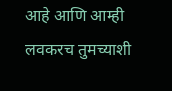आहे आणि आम्ही लवकरच तुमच्याशी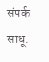संपर्क साधू.